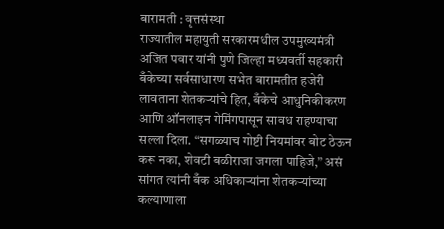बारामती : वृत्तसंस्था
राज्यातील महायुती सरकारमधील उपमुख्यमंत्री अजित पवार यांनी पुणे जिल्हा मध्यवर्ती सहकारी बँकेच्या सर्वसाधारण सभेत बारामतीत हजेरी लावताना शेतकऱ्यांचे हित, बँकेचे आधुनिकीकरण आणि ऑनलाइन गेमिंगपासून सावध राहण्याचा सल्ला दिला. “सगळ्याच गोष्टी नियमांवर बोट ठेऊन करू नका, शेवटी बळीराजा जगला पाहिजे,” असं सांगत त्यांनी बँक अधिकाऱ्यांना शेतकऱ्यांच्या कल्याणाला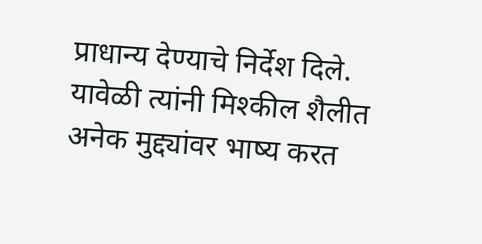प्राधान्य देण्याचे निर्देश दिले. यावेळी त्यांनी मिश्कील शैलीत अनेक मुद्द्यांवर भाष्य करत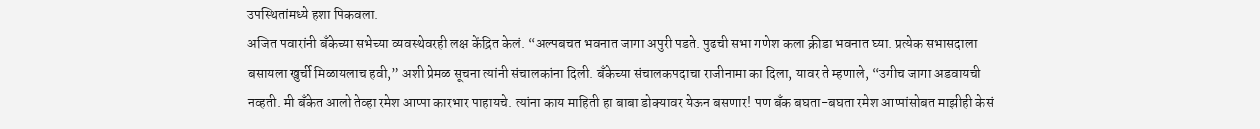उपस्थितांमध्ये हशा पिकवला.
अजित पवारांनी बँकेच्या सभेच्या व्यवस्थेवरही लक्ष केंद्रित केलं. “अल्पबचत भवनात जागा अपुरी पडते. पुढची सभा गणेश कला क्रीडा भवनात घ्या. प्रत्येक सभासदाला बसायला खुर्ची मिळायलाच हवी,” अशी प्रेमळ सूचना त्यांनी संचालकांना दिली. बँकेच्या संचालकपदाचा राजीनामा का दिला, यावर ते म्हणाले, “उगीच जागा अडवायची नव्हती. मी बँकेत आलो तेव्हा रमेश आप्पा कारभार पाहायचे. त्यांना काय माहिती हा बाबा डोक्यावर येऊन बसणार! पण बँक बघता-बघता रमेश आप्पांसोबत माझीही केसं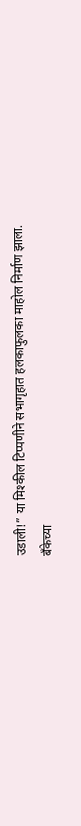उडाली!” या मिश्कील टिप्पणीने सभागृहात हलकाफुलका माहोल निर्माण झाला.
बँकेच्या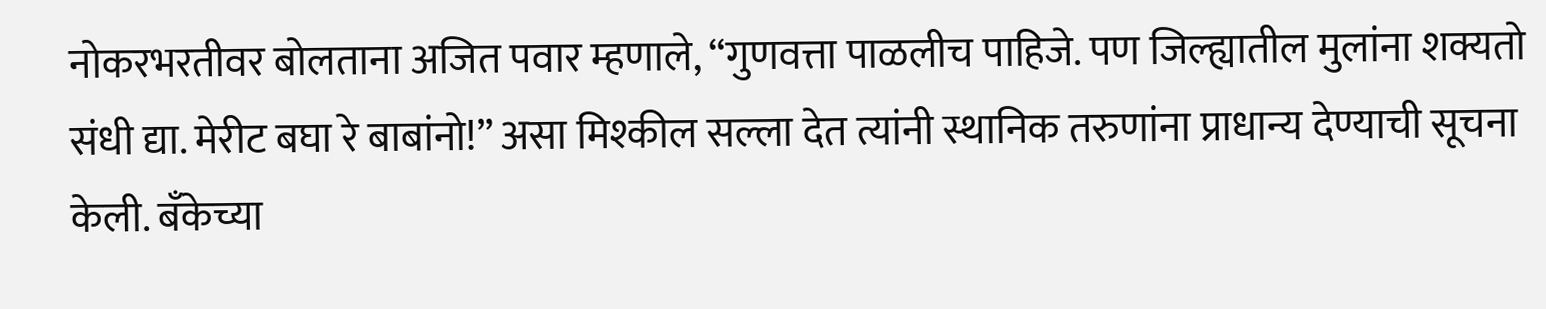नोकरभरतीवर बोलताना अजित पवार म्हणाले, “गुणवत्ता पाळलीच पाहिजे. पण जिल्ह्यातील मुलांना शक्यतो संधी द्या. मेरीट बघा रे बाबांनो!” असा मिश्कील सल्ला देत त्यांनी स्थानिक तरुणांना प्राधान्य देण्याची सूचना केली. बँकेच्या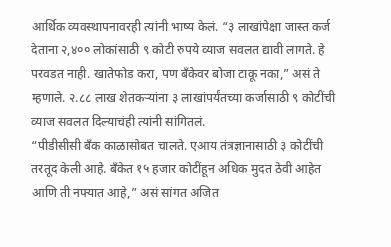आर्थिक व्यवस्थापनावरही त्यांनी भाष्य केलं. “३ लाखांपेक्षा जास्त कर्ज देताना २,४०० लोकांसाठी ९ कोटी रुपये व्याज सवलत द्यावी लागते. हे परवडत नाही. खातेफोड करा, पण बँकेवर बोजा टाकू नका,” असं ते म्हणाले. २.८८ लाख शेतकऱ्यांना ३ लाखांपर्यंतच्या कर्जासाठी ९ कोटींची व्याज सवलत दिल्याचंही त्यांनी सांगितलं.
“पीडीसीसी बँक काळासोबत चालते. एआय तंत्रज्ञानासाठी ३ कोटींची तरतूद केली आहे. बँकेत १५ हजार कोटींहून अधिक मुदत ठेवी आहेत आणि ती नफ्यात आहे,” असं सांगत अजित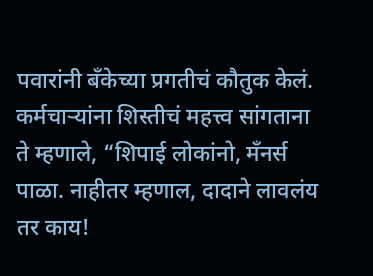पवारांनी बँकेच्या प्रगतीचं कौतुक केलं. कर्मचाऱ्यांना शिस्तीचं महत्त्व सांगताना ते म्हणाले, “शिपाई लोकांनो, मँनर्स पाळा. नाहीतर म्हणाल, दादाने लावलंय तर काय!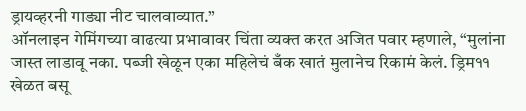ड्रायव्हरनी गाड्या नीट चालवाव्यात.”
ऑनलाइन गेमिंगच्या वाढत्या प्रभावावर चिंता व्यक्त करत अजित पवार म्हणाले, “मुलांना जास्त लाडावू नका. पब्जी खेळून एका महिलेचं बँक खातं मुलानेच रिकामं केलं. ड्रिम११ खेळत बसू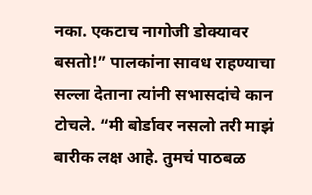नका. एकटाच नागोजी डोक्यावर बसतो!” पालकांना सावध राहण्याचा सल्ला देताना त्यांनी सभासदांचे कान टोचले. “मी बोर्डावर नसलो तरी माझं बारीक लक्ष आहे. तुमचं पाठबळ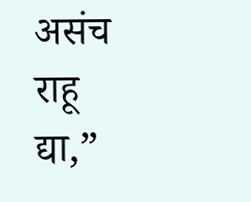असंच राहू द्या,”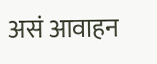असं आवाहन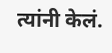त्यांनी केलं.